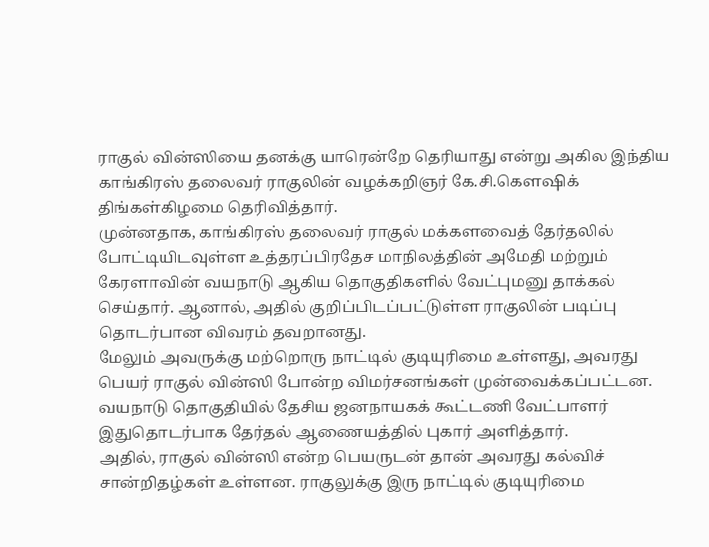ராகுல் வின்ஸியை தனக்கு யாரென்றே தெரியாது என்று அகில இந்திய காங்கிரஸ் தலைவர் ராகுலின் வழக்கறிஞர் கே.சி.கௌஷிக் திங்கள்கிழமை தெரிவித்தார்.
முன்னதாக, காங்கிரஸ் தலைவர் ராகுல் மக்களவைத் தேர்தலில் போட்டியிடவுள்ள உத்தரப்பிரதேச மாநிலத்தின் அமேதி மற்றும் கேரளாவின் வயநாடு ஆகிய தொகுதிகளில் வேட்புமனு தாக்கல் செய்தார். ஆனால், அதில் குறிப்பிடப்பட்டுள்ள ராகுலின் படிப்பு தொடர்பான விவரம் தவறானது.
மேலும் அவருக்கு மற்றொரு நாட்டில் குடியுரிமை உள்ளது, அவரது பெயர் ராகுல் வின்ஸி போன்ற விமர்சனங்கள் முன்வைக்கப்பட்டன. வயநாடு தொகுதியில் தேசிய ஜனநாயகக் கூட்டணி வேட்பாளர் இதுதொடர்பாக தேர்தல் ஆணையத்தில் புகார் அளித்தார்.
அதில், ராகுல் வின்ஸி என்ற பெயருடன் தான் அவரது கல்விச் சான்றிதழ்கள் உள்ளன. ராகுலுக்கு இரு நாட்டில் குடியுரிமை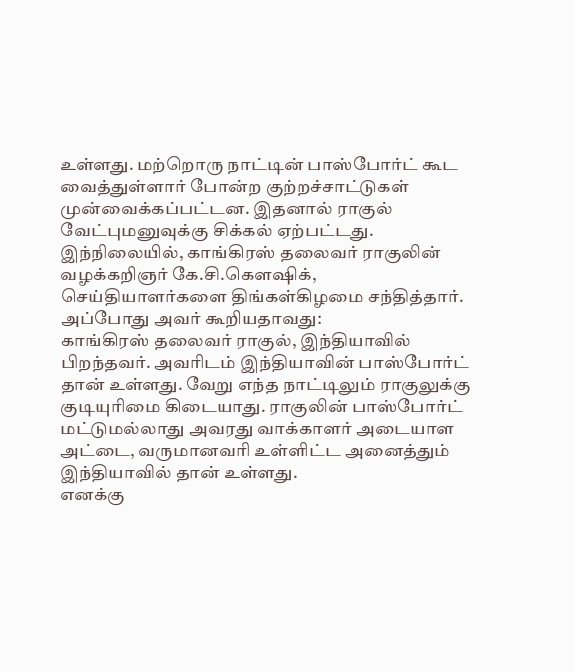உள்ளது. மற்றொரு நாட்டின் பாஸ்போர்ட் கூட வைத்துள்ளார் போன்ற குற்றச்சாட்டுகள் முன்வைக்கப்பட்டன. இதனால் ராகுல் வேட்புமனுவுக்கு சிக்கல் ஏற்பட்டது.
இந்நிலையில், காங்கிரஸ் தலைவர் ராகுலின் வழக்கறிஞர் கே.சி.கௌஷிக், செய்தியாளர்களை திங்கள்கிழமை சந்தித்தார். அப்போது அவர் கூறியதாவது:
காங்கிரஸ் தலைவர் ராகுல், இந்தியாவில் பிறந்தவர். அவரிடம் இந்தியாவின் பாஸ்போர்ட் தான் உள்ளது. வேறு எந்த நாட்டிலும் ராகுலுக்கு குடியுரிமை கிடையாது. ராகுலின் பாஸ்போர்ட் மட்டுமல்லாது அவரது வாக்காளர் அடையாள அட்டை, வருமானவரி உள்ளிட்ட அனைத்தும் இந்தியாவில் தான் உள்ளது.
எனக்கு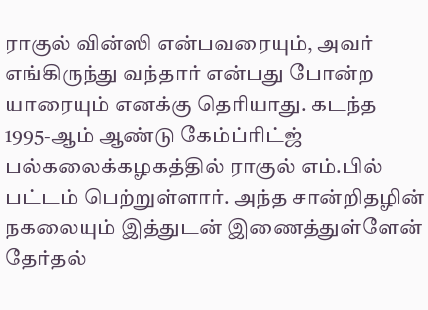ராகுல் வின்ஸி என்பவரையும், அவர் எங்கிருந்து வந்தார் என்பது போன்ற யாரையும் எனக்கு தெரியாது. கடந்த 1995-ஆம் ஆண்டு கேம்ப்ரிட்ஜ் பல்கலைக்கழகத்தில் ராகுல் எம்.பில் பட்டம் பெற்றுள்ளார். அந்த சான்றிதழின் நகலையும் இத்துடன் இணைத்துள்ளேன் தேர்தல்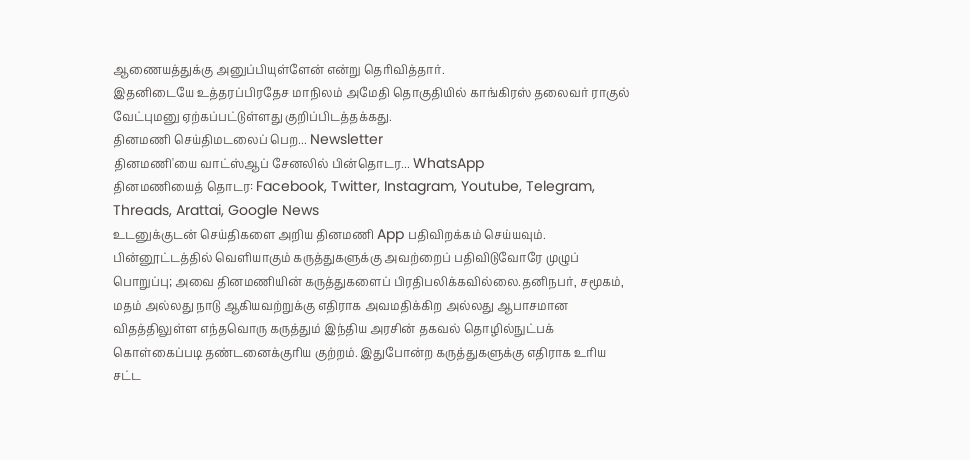ஆணையத்துக்கு அனுப்பியுள்ளேன் என்று தெரிவித்தார்.
இதனிடையே உத்தரப்பிரதேச மாநிலம் அமேதி தொகுதியில் காங்கிரஸ் தலைவர் ராகுல் வேட்புமனு ஏற்கப்பட்டுள்ளது குறிப்பிடத்தக்கது.
தினமணி செய்திமடலைப் பெற... Newsletter
தினமணி'யை வாட்ஸ்ஆப் சேனலில் பின்தொடர... WhatsApp
தினமணியைத் தொடர: Facebook, Twitter, Instagram, Youtube, Telegram, Threads, Arattai, Google News
உடனுக்குடன் செய்திகளை அறிய தினமணி App பதிவிறக்கம் செய்யவும்.
பின்னூட்டத்தில் வெளியாகும் கருத்துகளுக்கு அவற்றைப் பதிவிடுவோரே முழுப் பொறுப்பு; அவை தினமணியின் கருத்துகளைப் பிரதிபலிக்கவில்லை.தனிநபர், சமூகம், மதம் அல்லது நாடு ஆகியவற்றுக்கு எதிராக அவமதிக்கிற அல்லது ஆபாசமான விதத்திலுள்ள எந்தவொரு கருத்தும் இந்திய அரசின் தகவல் தொழில்நுட்பக் கொள்கைப்படி தண்டனைக்குரிய குற்றம். இதுபோன்ற கருத்துகளுக்கு எதிராக உரிய சட்ட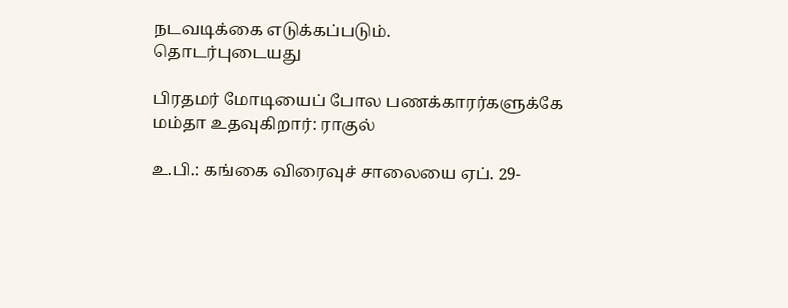நடவடிக்கை எடுக்கப்படும்.
தொடர்புடையது

பிரதமர் மோடியைப் போல பணக்காரர்களுக்கே மம்தா உதவுகிறார்: ராகுல்

உ.பி.: கங்கை விரைவுச் சாலையை ஏப். 29-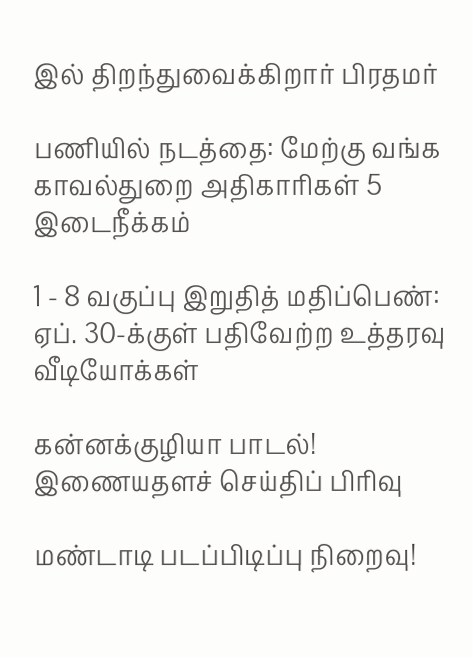இல் திறந்துவைக்கிறார் பிரதமர்

பணியில் நடத்தை: மேற்கு வங்க காவல்துறை அதிகாரிகள் 5 இடைநீக்கம்

1 - 8 வகுப்பு இறுதித் மதிப்பெண்: ஏப். 30-க்குள் பதிவேற்ற உத்தரவு
வீடியோக்கள்

கன்னக்குழியா பாடல்!
இணையதளச் செய்திப் பிரிவு

மண்டாடி படப்பிடிப்பு நிறைவு!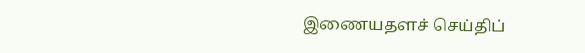இணையதளச் செய்திப்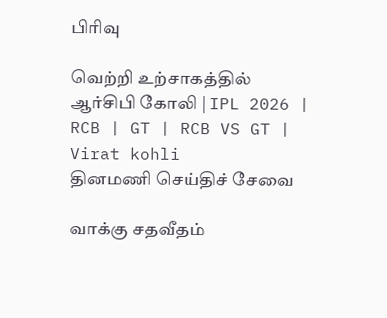பிரிவு

வெற்றி உற்சாகத்தில் ஆர்சிபி கோலி | IPL 2026 | RCB | GT | RCB VS GT | Virat kohli
தினமணி செய்திச் சேவை

வாக்கு சதவீதம்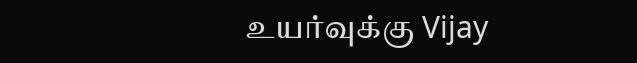உயர்வுக்கு Vijay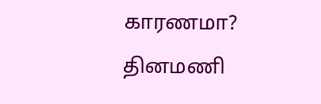காரணமா?
தினமணி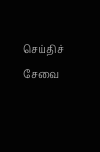செய்திச் சேவை